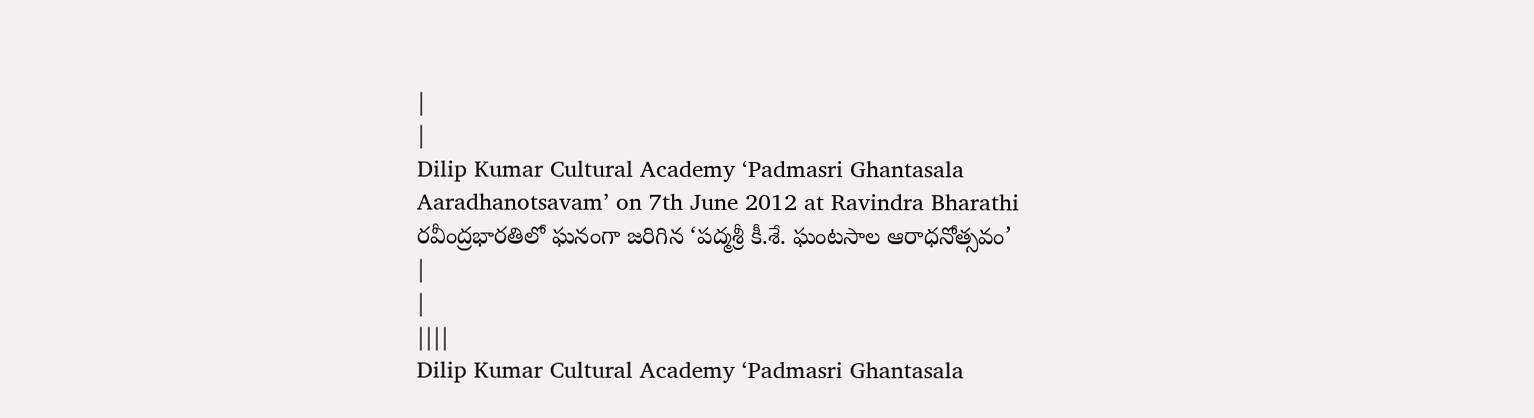|
|
Dilip Kumar Cultural Academy ‘Padmasri Ghantasala Aaradhanotsavam’ on 7th June 2012 at Ravindra Bharathi రవీంద్రభారతిలో ఘనంగా జరిగిన ‘పద్మశ్రీ కీ.శే. ఘంటసాల ఆరాధనోత్సవం’
|
|
||||
Dilip Kumar Cultural Academy ‘Padmasri Ghantasala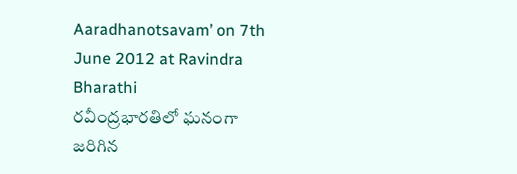Aaradhanotsavam’ on 7th June 2012 at Ravindra Bharathi
రవీంద్రభారతిలో ఘనంగా జరిగిన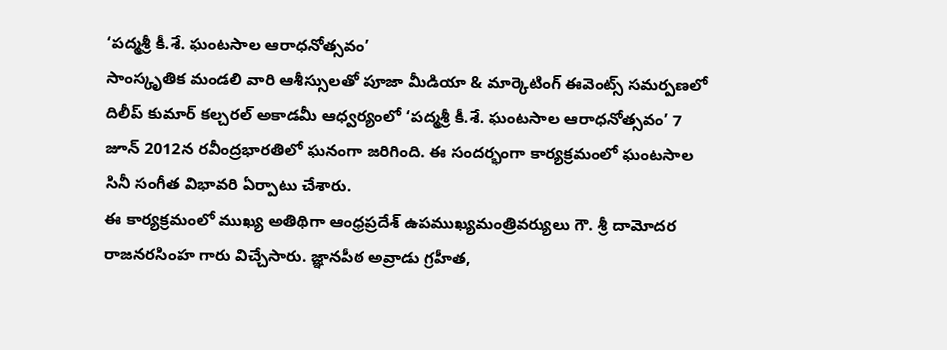‘పద్మశ్రీ కీ.శే. ఘంటసాల ఆరాధనోత్సవం’
సాంస్కృతిక మండలి వారి ఆశీస్సులతో పూజా మీడియా & మార్కెటింగ్ ఈవెంట్స్ సమర్పణలో దిలీప్ కుమార్ కల్చరల్ అకాడమీ ఆధ్వర్యంలో ‘పద్మశ్రీ కీ.శే. ఘంటసాల ఆరాధనోత్సవం’ 7 జూన్ 2012న రవీంద్రభారతిలో ఘనంగా జరిగింది. ఈ సందర్భంగా కార్యక్రమంలో ఘంటసాల సినీ సంగీత విభావరి ఏర్పాటు చేశారు.
ఈ కార్యక్రమంలో ముఖ్య అతిథిగా ఆంధ్రప్రదేశ్ ఉపముఖ్యమంత్రివర్యులు గౌ. శ్రీ దామోదర రాజనరసింహ గారు విచ్చేసారు. జ్ఞానపీఠ అవ్రాడు గ్రహీత,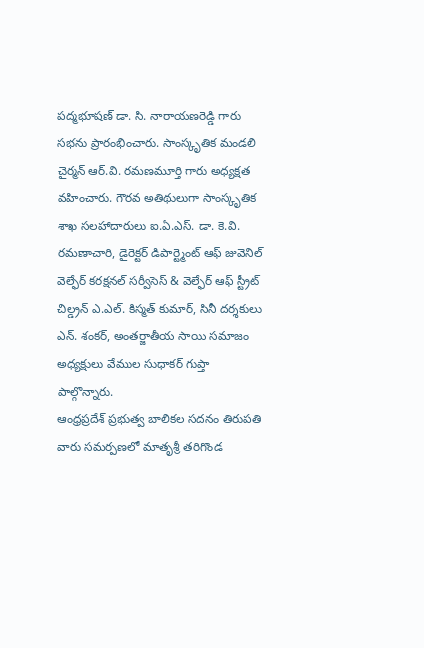పద్మభూషణ్ డా. సి. నారాయణరెడ్డి గారు సభను ప్రారంభించారు. సాంస్కృతిక మండలి చైర్మన్ ఆర్.వి. రమణమూర్తి గారు అధ్యక్షత వహించారు. గౌరవ అతిథులుగా సాంస్కృతిక శాఖ సలహాదారులు ఐ.ఏ.ఎస్. డా. కె.వి. రమణాచారి, డైరెక్టర్ డిపార్ట్మెంట్ ఆఫ్ జువెనిల్ వెల్ఫేర్ కరక్షనల్ సర్వీసెస్ & వెల్ఫేర్ ఆఫ్ స్ట్రీట్ చిల్డ్రన్ ఎ.ఎల్. కిస్మత్ కుమార్, సినీ దర్శకులు ఎన్. శంకర్, అంతర్జాతీయ సాయి సమాజం అధ్యక్షులు వేముల సుధాకర్ గుప్తా పాల్గొన్నారు.
ఆంధ్రప్రదేశ్ ప్రభుత్వ బాలికల సదనం తిరుపతి వారు సమర్పణలో మాతృశ్రీ తరిగొండ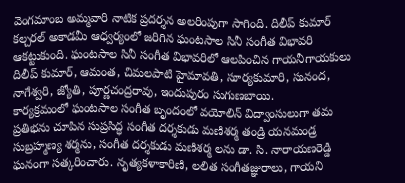వెంగమాంబ అమ్మవారి నాటిక ప్రదర్శన అలరింపుగా సాగింది. దిలీప్ కుమార్ కల్చరల్ అకాడమీ ఆధ్వర్యంలో జరిగిన ఘంటసాల సినీ సంగీత విభావరి ఆకట్టుకుంది. ఘంటసాల సినీ సంగీత విభావరిలో ఆలపించిన గాయనీగాయకులు దిలీప్ కుమార్, ఆమంత, చిమలపాటి హైమావతి, సూర్యకుమారి, సునంద, నాగేశ్వరి, జ్యోతి, పూర్ణచంద్రరావు, ఇందుపురం సుగుణబాయి.
కార్యక్రమంలో ఘంటసాల సంగీత బృందంలో వయోలిన్ విద్వాంసులుగా తమ ప్రతిభను చూపిన సుప్రసిద్ధ సంగీత దర్శకుడు మణిశర్మ తండ్రి యనమండ్ర సుబ్రహ్మణ్య శర్మను, సంగీత దర్శకుడు మణిశర్మ లను డా. సి. నారాయణరెడ్డి ఘనంగా సత్కరించారు. నృత్యకళాకారిణి, లలిత సంగీతజ్ఞురాలు, గాయని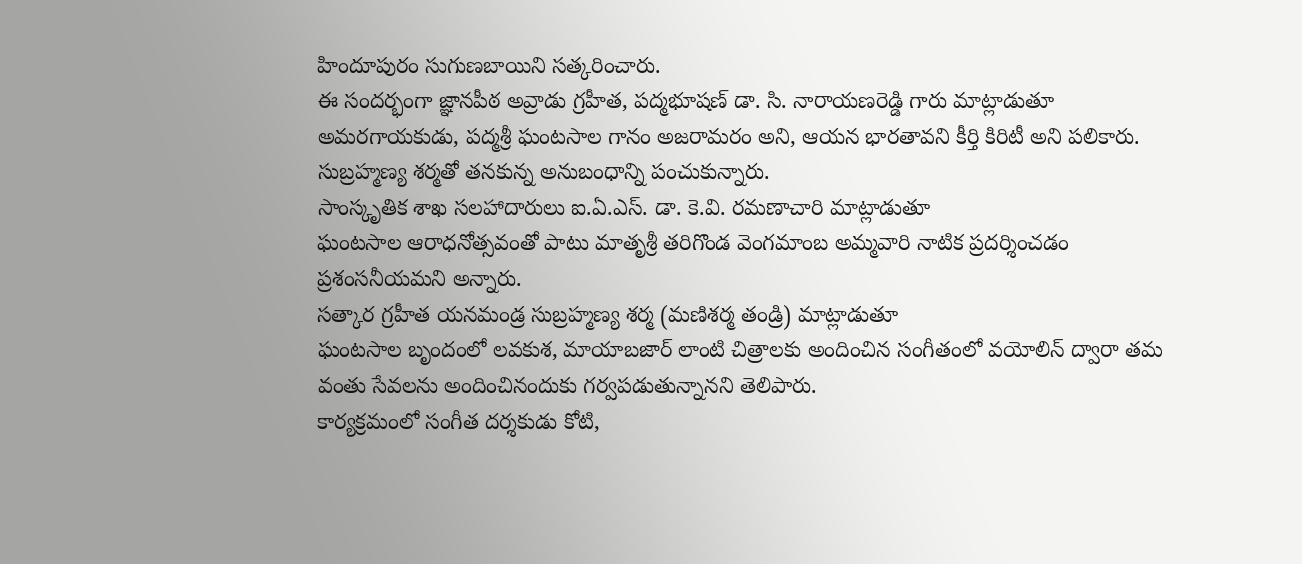హిందూపురం సుగుణబాయిని సత్కరించారు.
ఈ సందర్భంగా జ్ఞానపీఠ అవ్రాడు గ్రహీత, పద్మభూషణ్ డా. సి. నారాయణరెడ్డి గారు మాట్లాడుతూ
అమరగాయకుడు, పద్మశ్రీ ఘంటసాల గానం అజరామరం అని, ఆయన భారతావని కీర్తి కిరిటీ అని పలికారు. సుబ్రహ్మణ్య శర్మతో తనకున్న అనుబంధాన్ని పంచుకున్నారు.
సాంస్కృతిక శాఖ సలహాదారులు ఐ.ఏ.ఎస్. డా. కె.వి. రమణాచారి మాట్లాడుతూ
ఘంటసాల ఆరాధనోత్సవంతో పాటు మాతృశ్రీ తరిగొండ వెంగమాంబ అమ్మవారి నాటిక ప్రదర్శించడం ప్రశంసనీయమని అన్నారు.
సత్కార గ్రహీత యనమండ్ర సుబ్రహ్మణ్య శర్మ (మణిశర్మ తండ్రి) మాట్లాడుతూ
ఘంటసాల బృందంలో లవకుశ, మాయాబజార్ లాంటి చిత్రాలకు అందించిన సంగీతంలో వయోలిన్ ద్వారా తమ వంతు సేవలను అందించినందుకు గర్వపడుతున్నానని తెలిపారు.
కార్యక్రమంలో సంగీత దర్శకుడు కోటి,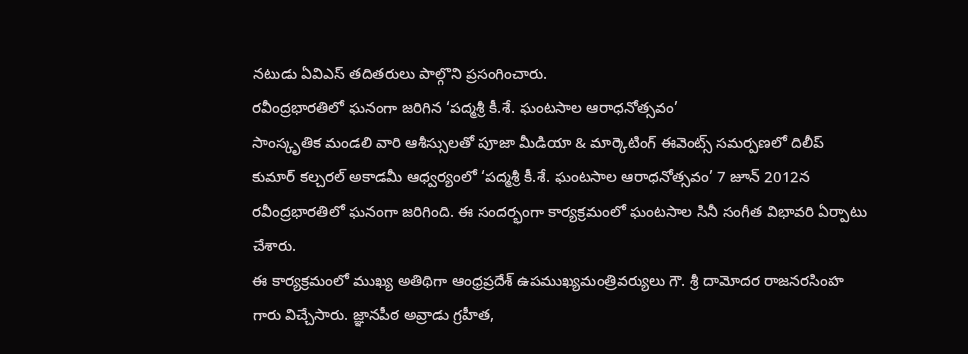నటుడు ఏవిఎస్ తదితరులు పాల్గొని ప్రసంగించారు.
రవీంద్రభారతిలో ఘనంగా జరిగిన ‘పద్మశ్రీ కీ.శే. ఘంటసాల ఆరాధనోత్సవం’
సాంస్కృతిక మండలి వారి ఆశీస్సులతో పూజా మీడియా & మార్కెటింగ్ ఈవెంట్స్ సమర్పణలో దిలీప్ కుమార్ కల్చరల్ అకాడమీ ఆధ్వర్యంలో ‘పద్మశ్రీ కీ.శే. ఘంటసాల ఆరాధనోత్సవం’ 7 జూన్ 2012న రవీంద్రభారతిలో ఘనంగా జరిగింది. ఈ సందర్భంగా కార్యక్రమంలో ఘంటసాల సినీ సంగీత విభావరి ఏర్పాటు చేశారు.
ఈ కార్యక్రమంలో ముఖ్య అతిథిగా ఆంధ్రప్రదేశ్ ఉపముఖ్యమంత్రివర్యులు గౌ. శ్రీ దామోదర రాజనరసింహ గారు విచ్చేసారు. జ్ఞానపీఠ అవ్రాడు గ్రహీత,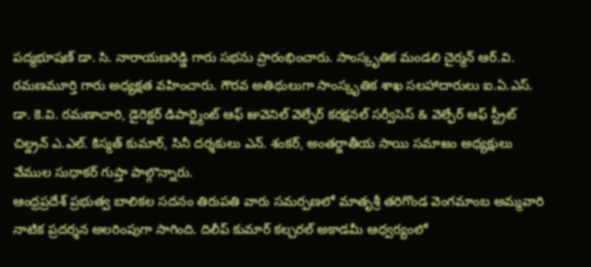పద్మభూషణ్ డా. సి. నారాయణరెడ్డి గారు సభను ప్రారంభించారు. సాంస్కృతిక మండలి చైర్మన్ ఆర్.వి. రమణమూర్తి గారు అధ్యక్షత వహించారు. గౌరవ అతిథులుగా సాంస్కృతిక శాఖ సలహాదారులు ఐ.ఏ.ఎస్. డా. కె.వి. రమణాచారి, డైరెక్టర్ డిపార్ట్మెంట్ ఆఫ్ జువెనిల్ వెల్ఫేర్ కరక్షనల్ సర్వీసెస్ & వెల్ఫేర్ ఆఫ్ స్ట్రీట్ చిల్డ్రన్ ఎ.ఎల్. కిస్మత్ కుమార్, సినీ దర్శకులు ఎన్. శంకర్, అంతర్జాతీయ సాయి సమాజం అధ్యక్షులు వేముల సుధాకర్ గుప్తా పాల్గొన్నారు.
ఆంధ్రప్రదేశ్ ప్రభుత్వ బాలికల సదనం తిరుపతి వారు సమర్పణలో మాతృశ్రీ తరిగొండ వెంగమాంబ అమ్మవారి నాటిక ప్రదర్శన అలరింపుగా సాగింది. దిలీప్ కుమార్ కల్చరల్ అకాడమీ ఆధ్వర్యంలో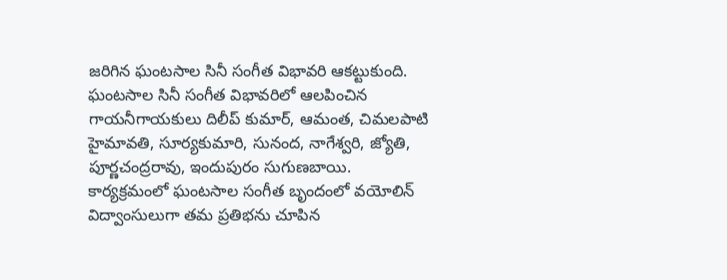జరిగిన ఘంటసాల సినీ సంగీత విభావరి ఆకట్టుకుంది. ఘంటసాల సినీ సంగీత విభావరిలో ఆలపించిన గాయనీగాయకులు దిలీప్ కుమార్, ఆమంత, చిమలపాటి హైమావతి, సూర్యకుమారి, సునంద, నాగేశ్వరి, జ్యోతి, పూర్ణచంద్రరావు, ఇందుపురం సుగుణబాయి.
కార్యక్రమంలో ఘంటసాల సంగీత బృందంలో వయోలిన్ విద్వాంసులుగా తమ ప్రతిభను చూపిన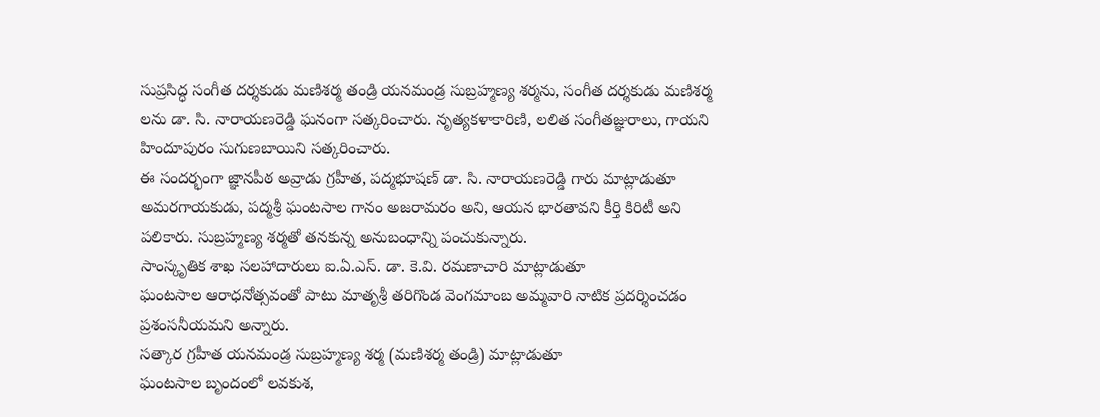సుప్రసిద్ధ సంగీత దర్శకుడు మణిశర్మ తండ్రి యనమండ్ర సుబ్రహ్మణ్య శర్మను, సంగీత దర్శకుడు మణిశర్మ లను డా. సి. నారాయణరెడ్డి ఘనంగా సత్కరించారు. నృత్యకళాకారిణి, లలిత సంగీతజ్ఞురాలు, గాయని హిందూపురం సుగుణబాయిని సత్కరించారు.
ఈ సందర్భంగా జ్ఞానపీఠ అవ్రాడు గ్రహీత, పద్మభూషణ్ డా. సి. నారాయణరెడ్డి గారు మాట్లాడుతూ
అమరగాయకుడు, పద్మశ్రీ ఘంటసాల గానం అజరామరం అని, ఆయన భారతావని కీర్తి కిరిటీ అని పలికారు. సుబ్రహ్మణ్య శర్మతో తనకున్న అనుబంధాన్ని పంచుకున్నారు.
సాంస్కృతిక శాఖ సలహాదారులు ఐ.ఏ.ఎస్. డా. కె.వి. రమణాచారి మాట్లాడుతూ
ఘంటసాల ఆరాధనోత్సవంతో పాటు మాతృశ్రీ తరిగొండ వెంగమాంబ అమ్మవారి నాటిక ప్రదర్శించడం ప్రశంసనీయమని అన్నారు.
సత్కార గ్రహీత యనమండ్ర సుబ్రహ్మణ్య శర్మ (మణిశర్మ తండ్రి) మాట్లాడుతూ
ఘంటసాల బృందంలో లవకుశ,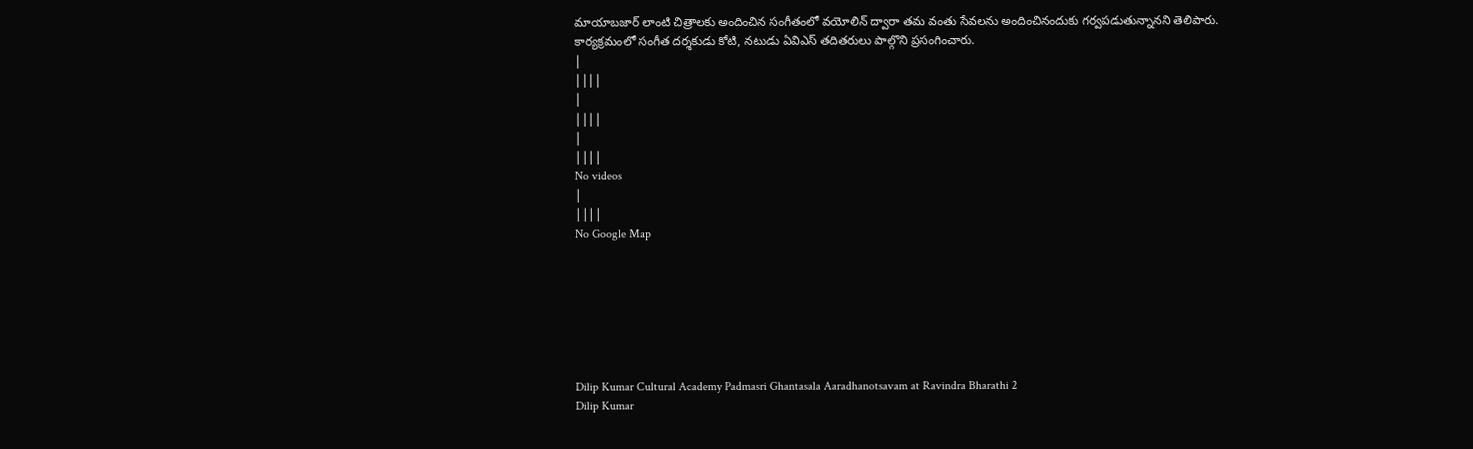మాయాబజార్ లాంటి చిత్రాలకు అందించిన సంగీతంలో వయోలిన్ ద్వారా తమ వంతు సేవలను అందించినందుకు గర్వపడుతున్నానని తెలిపారు.
కార్యక్రమంలో సంగీత దర్శకుడు కోటి, నటుడు ఏవిఎస్ తదితరులు పాల్గొని ప్రసంగించారు.
|
||||
|
||||
|
||||
No videos
|
||||
No Google Map







Dilip Kumar Cultural Academy Padmasri Ghantasala Aaradhanotsavam at Ravindra Bharathi 2
Dilip Kumar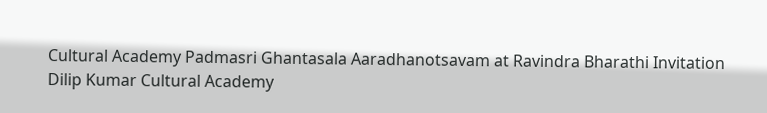Cultural Academy Padmasri Ghantasala Aaradhanotsavam at Ravindra Bharathi Invitation
Dilip Kumar Cultural Academy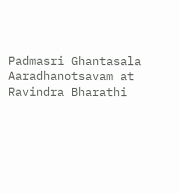Padmasri Ghantasala Aaradhanotsavam at Ravindra Bharathi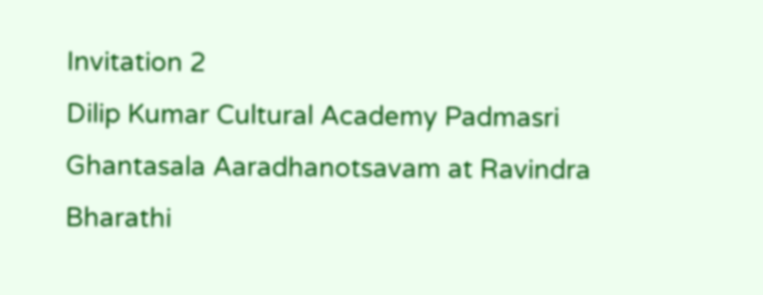Invitation 2
Dilip Kumar Cultural Academy Padmasri Ghantasala Aaradhanotsavam at Ravindra Bharathi